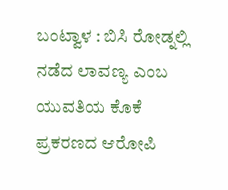ಬಂಟ್ವಾಳ : ಬಿಸಿ ರೋಡ್ನಲ್ಲಿ ನಡೆದ ಲಾವಣ್ಯ ಎಂಬ ಯುವತಿಯ ಕೊಕೆ ಪ್ರಕರಣದ ಆರೋಪಿ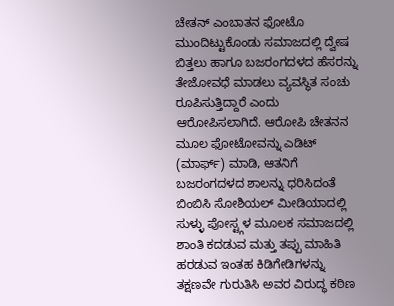ಚೇತನ್ ಎಂಬಾತನ ಫೋಟೊ ಮುಂದಿಟ್ಟುಕೊಂಡು ಸಮಾಜದಲ್ಲಿ ದ್ವೇಷ ಬಿತ್ತಲು ಹಾಗೂ ಬಜರಂಗದಳದ ಹೆಸರನ್ನು ತೇಜೋವಧೆ ಮಾಡಲು ವ್ಯವಸ್ಥಿತ ಸಂಚು ರೂಪಿಸುತ್ತಿದ್ದಾರೆ ಎಂದು ಆರೋಪಿಸಲಾಗಿದೆ. ಆರೋಪಿ ಚೇತನನ ಮೂಲ ಫೋಟೋವನ್ನು ಎಡಿಟ್ (ಮಾರ್ಫ್) ಮಾಡಿ, ಆತನಿಗೆ ಬಜರಂಗದಳದ ಶಾಲನ್ನು ಧರಿಸಿದಂತೆ ಬಿಂಬಿಸಿ ಸೋಶಿಯಲ್ ಮೀಡಿಯಾದಲ್ಲಿ ಸುಳ್ಳು ಪೋಸ್ಟ್ಗಳ ಮೂಲಕ ಸಮಾಜದಲ್ಲಿ ಶಾಂತಿ ಕದಡುವ ಮತ್ತು ತಪ್ಪು ಮಾಹಿತಿ ಹರಡುವ ಇಂತಹ ಕಿಡಿಗೇಡಿಗಳನ್ನು ತಕ್ಷಣವೇ ಗುರುತಿಸಿ ಅವರ ವಿರುದ್ಧ ಕಠಿಣ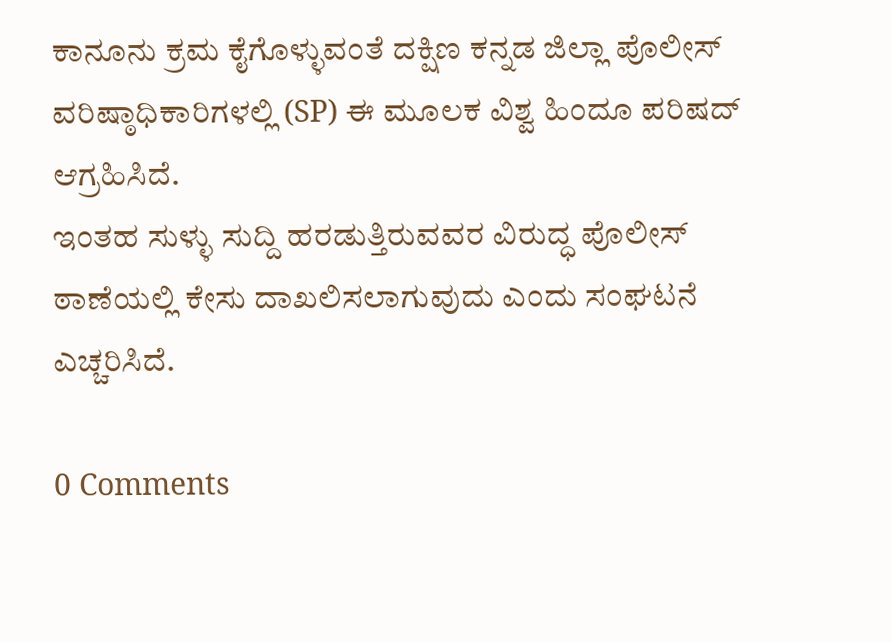ಕಾನೂನು ಕ್ರಮ ಕೈಗೊಳ್ಳುವಂತೆ ದಕ್ಷಿಣ ಕನ್ನಡ ಜಿಲ್ಲಾ ಪೊಲೀಸ್ ವರಿಷ್ಠಾಧಿಕಾರಿಗಳಲ್ಲಿ (SP) ಈ ಮೂಲಕ ವಿಶ್ವ ಹಿಂದೂ ಪರಿಷದ್ ಆಗ್ರಹಿಸಿದೆ.
ಇಂತಹ ಸುಳ್ಳು ಸುದ್ದಿ ಹರಡುತ್ತಿರುವವರ ವಿರುದ್ಧ ಪೊಲೀಸ್ ಠಾಣೆಯಲ್ಲಿ ಕೇಸು ದಾಖಲಿಸಲಾಗುವುದು ಎಂದು ಸಂಘಟನೆ ಎಚ್ಚರಿಸಿದೆ.

0 Comments